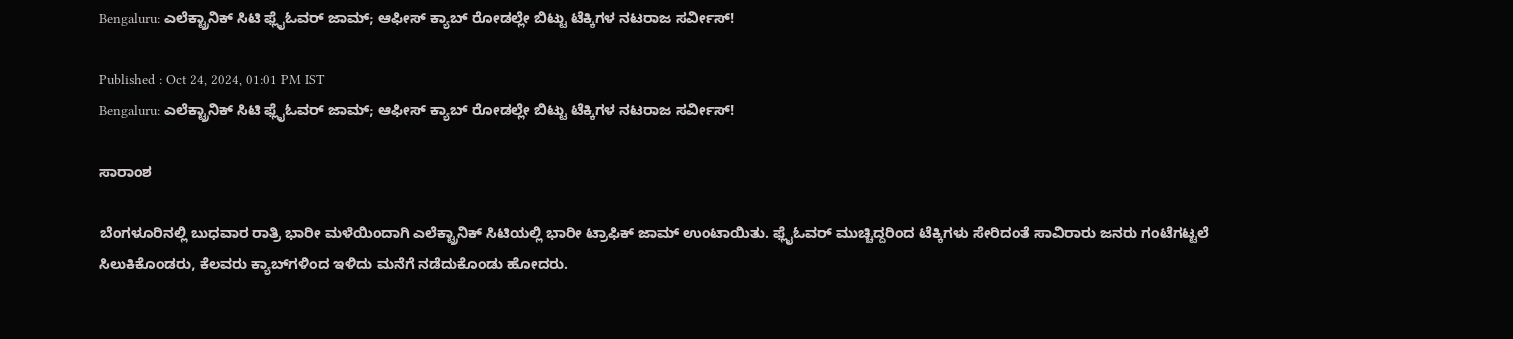Bengaluru: ಎಲೆಕ್ಟ್ರಾನಿಕ್‌ ಸಿಟಿ ಫ್ಲೈಓವರ್‌ ಜಾಮ್‌; ಆಫೀಸ್‌ ಕ್ಯಾಬ್‌ ರೋಡಲ್ಲೇ ಬಿಟ್ಟು ಟೆಕ್ಕಿಗಳ ನಟರಾಜ ಸರ್ವೀಸ್‌!

Published : Oct 24, 2024, 01:01 PM IST
Bengaluru: ಎಲೆಕ್ಟ್ರಾನಿಕ್‌ ಸಿಟಿ ಫ್ಲೈಓವರ್‌ ಜಾಮ್‌; ಆಫೀಸ್‌ ಕ್ಯಾಬ್‌ ರೋಡಲ್ಲೇ ಬಿಟ್ಟು ಟೆಕ್ಕಿಗಳ ನಟರಾಜ ಸರ್ವೀಸ್‌!

ಸಾರಾಂಶ

ಬೆಂಗಳೂರಿನಲ್ಲಿ ಬುಧವಾರ ರಾತ್ರಿ ಭಾರೀ ಮಳೆಯಿಂದಾಗಿ ಎಲೆಕ್ಟ್ರಾನಿಕ್ ಸಿಟಿಯಲ್ಲಿ ಭಾರೀ ಟ್ರಾಫಿಕ್ ಜಾಮ್ ಉಂಟಾಯಿತು. ಫ್ಲೈಓವರ್ ಮುಚ್ಚಿದ್ದರಿಂದ ಟೆಕ್ಕಿಗಳು ಸೇರಿದಂತೆ ಸಾವಿರಾರು ಜನರು ಗಂಟೆಗಟ್ಟಲೆ ಸಿಲುಕಿಕೊಂಡರು, ಕೆಲವರು ಕ್ಯಾಬ್‌ಗಳಿಂದ ಇಳಿದು ಮನೆಗೆ ನಡೆದುಕೊಂಡು ಹೋದರು.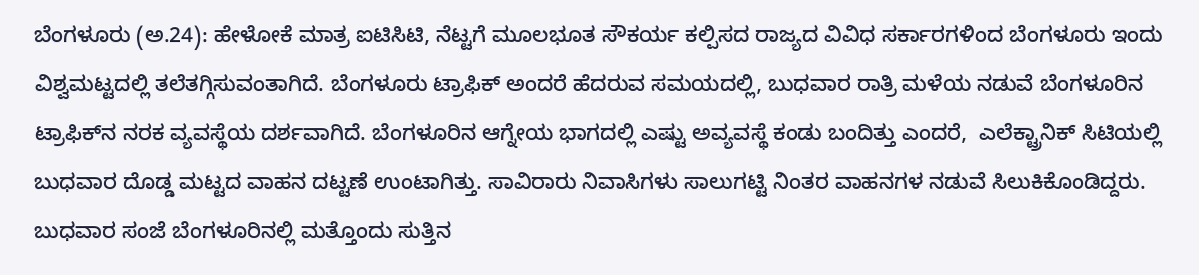ಬೆಂಗಳೂರು (ಅ.24): ಹೇಳೋಕೆ ಮಾತ್ರ ಐಟಿಸಿಟಿ, ನೆಟ್ಟಗೆ ಮೂಲಭೂತ ಸೌಕರ್ಯ ಕಲ್ಪಿಸದ ರಾಜ್ಯದ ವಿವಿಧ ಸರ್ಕಾರಗಳಿಂದ ಬೆಂಗಳೂರು ಇಂದು ವಿಶ್ವಮಟ್ಟದಲ್ಲಿ ತಲೆತಗ್ಗಿಸುವಂತಾಗಿದೆ. ಬೆಂಗಳೂರು ಟ್ರಾಫಿಕ್‌ ಅಂದರೆ ಹೆದರುವ ಸಮಯದಲ್ಲಿ, ಬುಧವಾರ ರಾತ್ರಿ ಮಳೆಯ ನಡುವೆ ಬೆಂಗಳೂರಿನ ಟ್ರಾಫಿಕ್‌ನ ನರಕ ವ್ಯವಸ್ಥೆಯ ದರ್ಶವಾಗಿದೆ. ಬೆಂಗಳೂರಿನ ಆಗ್ನೇಯ ಭಾಗದಲ್ಲಿ ಎಷ್ಟು ಅವ್ಯವಸ್ಥೆ ಕಂಡು ಬಂದಿತ್ತು ಎಂದರೆ,  ಎಲೆಕ್ಟ್ರಾನಿಕ್ ಸಿಟಿಯಲ್ಲಿ ಬುಧವಾರ ದೊಡ್ಡ ಮಟ್ಟದ ವಾಹನ ದಟ್ಟಣೆ ಉಂಟಾಗಿತ್ತು. ಸಾವಿರಾರು ನಿವಾಸಿಗಳು ಸಾಲುಗಟ್ಟಿ ನಿಂತರ ವಾಹನಗಳ ನಡುವೆ ಸಿಲುಕಿಕೊಂಡಿದ್ದರು. ಬುಧವಾರ ಸಂಜೆ ಬೆಂಗಳೂರಿನಲ್ಲಿ ಮತ್ತೊಂದು ಸುತ್ತಿನ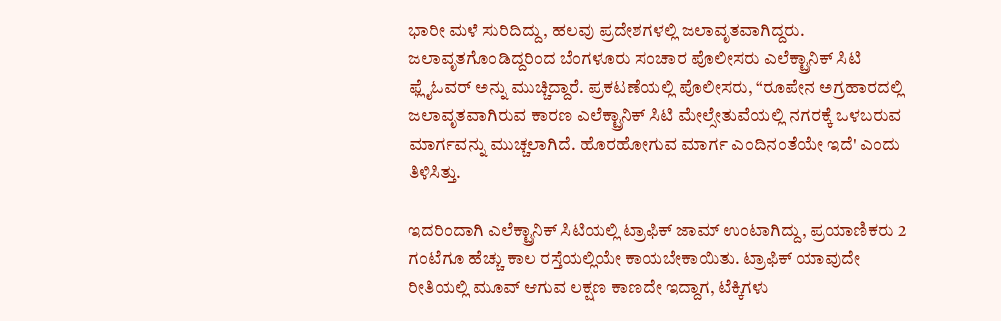ಭಾರೀ ಮಳೆ ಸುರಿದಿದ್ದು, ಹಲವು ಪ್ರದೇಶಗಳಲ್ಲಿ ಜಲಾವೃತವಾಗಿದ್ದರು. ಜಲಾವೃತಗೊಂಡಿದ್ದರಿಂದ ಬೆಂಗಳೂರು ಸಂಚಾರ ಪೊಲೀಸರು ಎಲೆಕ್ಟ್ರಾನಿಕ್ ಸಿಟಿ ಫ್ಲೈಓವರ್ ಅನ್ನು ಮುಚ್ಚಿದ್ದಾರೆ. ಪ್ರಕಟಣೆಯಲ್ಲಿ ಪೊಲೀಸರು, “ರೂಪೇನ ಅಗ್ರಹಾರದಲ್ಲಿ ಜಲಾವೃತವಾಗಿರುವ ಕಾರಣ ಎಲೆಕ್ಟ್ರಾನಿಕ್ ಸಿಟಿ ಮೇಲ್ಸೇತುವೆಯಲ್ಲಿ ನಗರಕ್ಕೆ ಒಳಬರುವ ಮಾರ್ಗವನ್ನು ಮುಚ್ಚಲಾಗಿದೆ. ಹೊರಹೋಗುವ ಮಾರ್ಗ ಎಂದಿನಂತೆಯೇ ಇದೆ' ಎಂದು ತಿಳಿಸಿತ್ತು.

ಇದರಿಂದಾಗಿ ಎಲೆಕ್ಟ್ರಾನಿಕ್ ಸಿಟಿಯಲ್ಲಿ ಟ್ರಾಫಿಕ್ ಜಾಮ್ ಉಂಟಾಗಿದ್ದು, ಪ್ರಯಾಣಿಕರು 2 ಗಂಟೆಗೂ ಹೆಚ್ಚು ಕಾಲ ರಸ್ತೆಯಲ್ಲಿಯೇ ಕಾಯಬೇಕಾಯಿತು. ಟ್ರಾಫಿಕ್‌ ಯಾವುದೇ ರೀತಿಯಲ್ಲಿ ಮೂವ್‌ ಆಗುವ ಲಕ್ಷಣ ಕಾಣದೇ ಇದ್ದಾಗ, ಟೆಕ್ಕಿಗಳು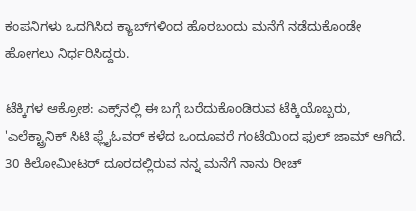ಕಂಪನಿಗಳು ಒದಗಿಸಿದ ಕ್ಯಾಬ್‌ಗಳಿಂದ ಹೊರಬಂದು ಮನೆಗೆ ನಡೆದುಕೊಂಡೇ ಹೋಗಲು ನಿರ್ಧರಿಸಿದ್ದರು.

ಟೆಕ್ಕಿಗಳ ಆಕ್ರೋಶ: ಎಕ್ಸ್‌ನಲ್ಲಿ ಈ ಬಗ್ಗೆ ಬರೆದುಕೊಂಡಿರುವ ಟೆಕ್ಕಿಯೊಬ್ಬರು, 'ಎಲೆಕ್ಟ್ರಾನಿಕ್‌ ಸಿಟಿ ಫ್ಲೈಓವರ್‌ ಕಳೆದ ಒಂದೂವರೆ ಗಂಟೆಯಿಂದ ಫುಲ್‌ ಜಾಮ್‌ ಆಗಿದೆ. 30 ಕಿಲೋಮೀಟರ್‌ ದೂರದಲ್ಲಿರುವ ನನ್ನ ಮನೆಗೆ ನಾನು ರೀಚ್‌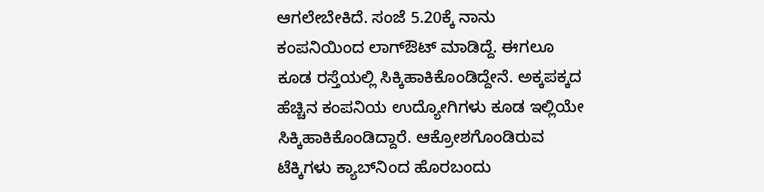ಆಗಲೇಬೇಕಿದೆ. ಸಂಜೆ 5.20ಕ್ಕೆ ನಾನು ಕಂಪನಿಯಿಂದ ಲಾಗ್‌ಔಟ್‌ ಮಾಡಿದ್ದೆ. ಈಗಲೂ ಕೂಡ ರಸ್ತೆಯಲ್ಲಿ ಸಿಕ್ಕಿಹಾಕಿಕೊಂಡಿದ್ದೇನೆ. ಅಕ್ಕಪಕ್ಕದ ಹೆಚ್ಚಿನ ಕಂಪನಿಯ ಉದ್ಯೋಗಿಗಳು ಕೂಡ ಇಲ್ಲಿಯೇ ಸಿಕ್ಕಿಹಾಕಿಕೊಂಡಿದ್ದಾರೆ. ಆಕ್ರೋಶಗೊಂಡಿರುವ ಟೆಕ್ಕಿಗಳು ಕ್ಯಾಬ್‌ನಿಂದ ಹೊರಬಂದು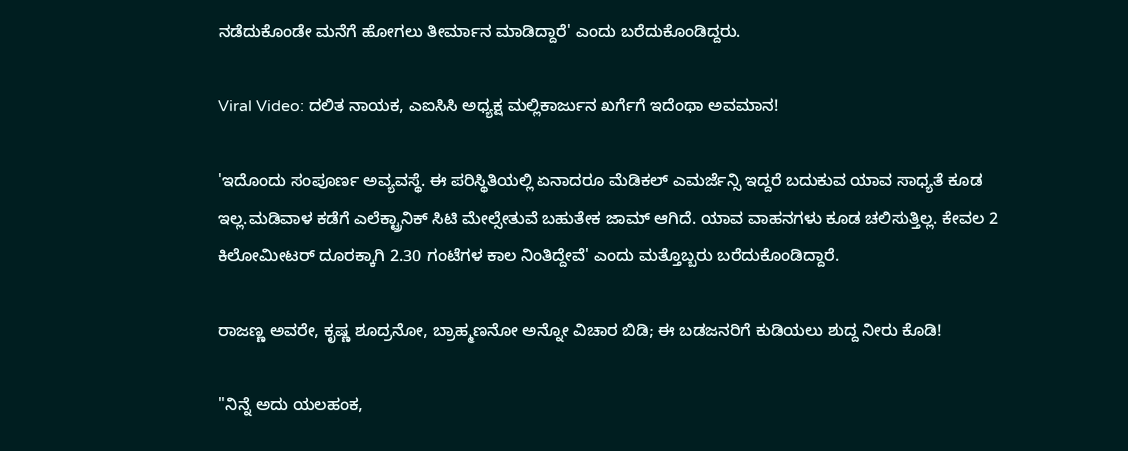ನಡೆದುಕೊಂಡೇ ಮನೆಗೆ ಹೋಗಲು ತೀರ್ಮಾನ ಮಾಡಿದ್ದಾರೆ' ಎಂದು ಬರೆದುಕೊಂಡಿದ್ದರು.

Viral Video: ದಲಿತ ನಾಯಕ, ಎಐಸಿಸಿ ಅಧ್ಯಕ್ಷ ಮಲ್ಲಿಕಾರ್ಜುನ ಖರ್ಗೆಗೆ ಇದೆಂಥಾ ಅವಮಾನ!

'ಇದೊಂದು ಸಂಪೂರ್ಣ ಅವ್ಯವಸ್ಥೆ. ಈ ಪರಿಸ್ಥಿತಿಯಲ್ಲಿ ಏನಾದರೂ ಮೆಡಿಕಲ್‌ ಎಮರ್ಜೆನ್ಸಿ ಇದ್ದರೆ ಬದುಕುವ ಯಾವ ಸಾಧ್ಯತೆ ಕೂಡ ಇಲ್ಲ.ಮಡಿವಾಳ ಕಡೆಗೆ ಎಲೆಕ್ಟ್ರಾನಿಕ್ ಸಿಟಿ ಮೇಲ್ಸೇತುವೆ ಬಹುತೇಕ ಜಾಮ್ ಆಗಿದೆ. ಯಾವ ವಾಹನಗಳು ಕೂಡ ಚಲಿಸುತ್ತಿಲ್ಲ. ಕೇವಲ 2 ಕಿಲೋಮೀಟರ್‌ ದೂರಕ್ಕಾಗಿ 2.30 ಗಂಟೆಗಳ ಕಾಲ ನಿಂತಿದ್ದೇವೆ' ಎಂದು ಮತ್ತೊಬ್ಬರು ಬರೆದುಕೊಂಡಿದ್ದಾರೆ.

ರಾಜಣ್ಣ ಅವರೇ, ಕೃಷ್ಣ ಶೂದ್ರನೋ, ಬ್ರಾಹ್ಮಣನೋ ಅನ್ನೋ ವಿಚಾರ ಬಿಡಿ; ಈ ಬಡಜನರಿಗೆ ಕುಡಿಯಲು ಶುದ್ದ ನೀರು ಕೊಡಿ!

"ನಿನ್ನೆ ಅದು ಯಲಹಂಕ,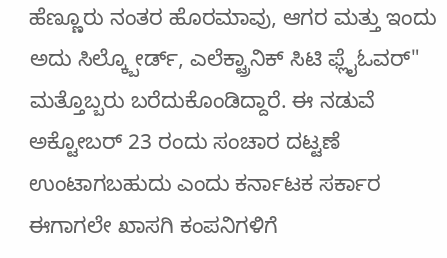ಹೆಣ್ಣೂರು ನಂತರ ಹೊರಮಾವು, ಆಗರ ಮತ್ತು ಇಂದು ಅದು ಸಿಲ್ಕ್ಬೋರ್ಡ್, ಎಲೆಕ್ಟ್ರಾನಿಕ್ ಸಿಟಿ ಫ್ಲೈಓವರ್" ಮತ್ತೊಬ್ಬರು ಬರೆದುಕೊಂಡಿದ್ದಾರೆ. ಈ ನಡುವೆ ಅಕ್ಟೋಬರ್ 23 ರಂದು ಸಂಚಾರ ದಟ್ಟಣೆ ಉಂಟಾಗಬಹುದು ಎಂದು ಕರ್ನಾಟಕ ಸರ್ಕಾರ ಈಗಾಗಲೇ ಖಾಸಗಿ ಕಂಪನಿಗಳಿಗೆ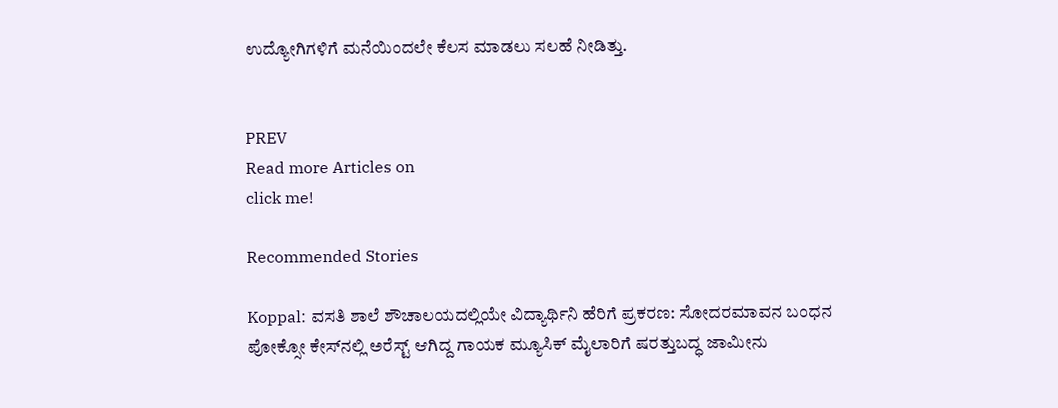ಉದ್ಯೋಗಿಗಳಿಗೆ ಮನೆಯಿಂದಲೇ ಕೆಲಸ ಮಾಡಲು ಸಲಹೆ ನೀಡಿತ್ತು.


PREV
Read more Articles on
click me!

Recommended Stories

Koppal: ವಸತಿ ಶಾಲೆ ಶೌಚಾಲಯದಲ್ಲಿಯೇ ವಿದ್ಯಾರ್ಥಿನಿ ಹೆರಿಗೆ ಪ್ರಕರಣ: ಸೋದರಮಾವನ ಬಂಧನ
ಪೋಕ್ಸೋ ಕೇಸ್‌ನಲ್ಲಿ ಅರೆಸ್ಟ್ ಆಗಿದ್ದ ಗಾಯಕ ಮ್ಯೂಸಿಕ್ ಮೈಲಾರಿಗೆ ಷರತ್ತುಬದ್ಧ ಜಾಮೀನು